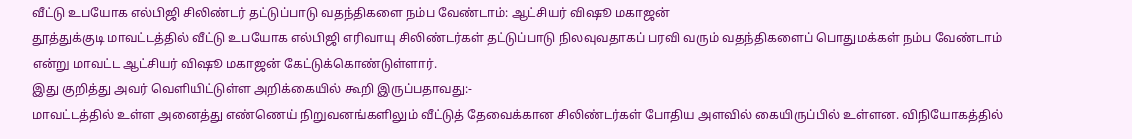வீட்டு உபயோக எல்பிஜி சிலிண்டர் தட்டுப்பாடு வதந்திகளை நம்ப வேண்டாம்: ஆட்சியர் விஷூ மகாஜன்
தூத்துக்குடி மாவட்டத்தில் வீட்டு உபயோக எல்பிஜி எரிவாயு சிலிண்டர்கள் தட்டுப்பாடு நிலவுவதாகப் பரவி வரும் வதந்திகளைப் பொதுமக்கள் நம்ப வேண்டாம் என்று மாவட்ட ஆட்சியர் விஷூ மகாஜன் கேட்டுக்கொண்டுள்ளார்.
இது குறித்து அவர் வெளியிட்டுள்ள அறிக்கையில் கூறி இருப்பதாவது:-
மாவட்டத்தில் உள்ள அனைத்து எண்ணெய் நிறுவனங்களிலும் வீட்டுத் தேவைக்கான சிலிண்டர்கள் போதிய அளவில் கையிருப்பில் உள்ளன. விநியோகத்தில்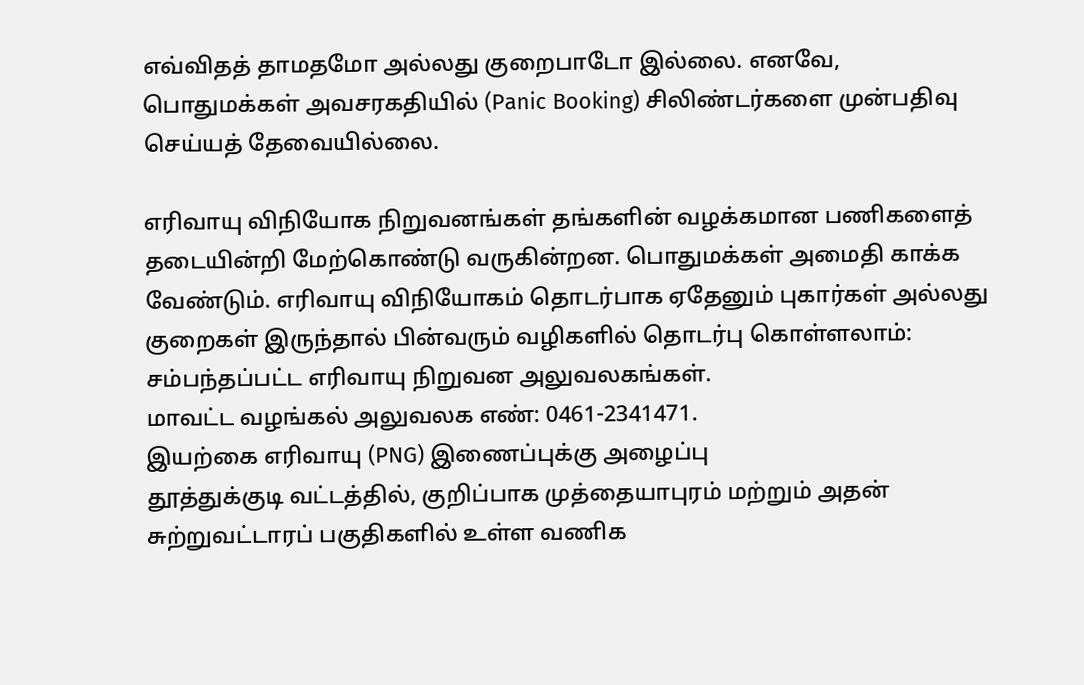எவ்விதத் தாமதமோ அல்லது குறைபாடோ இல்லை. எனவே, பொதுமக்கள் அவசரகதியில் (Panic Booking) சிலிண்டர்களை முன்பதிவு செய்யத் தேவையில்லை.

எரிவாயு விநியோக நிறுவனங்கள் தங்களின் வழக்கமான பணிகளைத் தடையின்றி மேற்கொண்டு வருகின்றன. பொதுமக்கள் அமைதி காக்க வேண்டும். எரிவாயு விநியோகம் தொடர்பாக ஏதேனும் புகார்கள் அல்லது குறைகள் இருந்தால் பின்வரும் வழிகளில் தொடர்பு கொள்ளலாம்:
சம்பந்தப்பட்ட எரிவாயு நிறுவன அலுவலகங்கள்.
மாவட்ட வழங்கல் அலுவலக எண்: 0461-2341471.
இயற்கை எரிவாயு (PNG) இணைப்புக்கு அழைப்பு
தூத்துக்குடி வட்டத்தில், குறிப்பாக முத்தையாபுரம் மற்றும் அதன் சுற்றுவட்டாரப் பகுதிகளில் உள்ள வணிக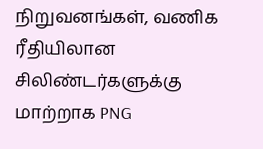நிறுவனங்கள், வணிக ரீதியிலான சிலிண்டர்களுக்கு மாற்றாக PNG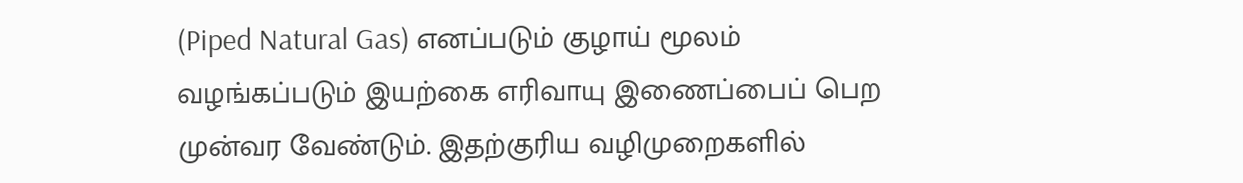(Piped Natural Gas) எனப்படும் குழாய் மூலம் வழங்கப்படும் இயற்கை எரிவாயு இணைப்பைப் பெற முன்வர வேண்டும். இதற்குரிய வழிமுறைகளில்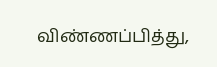விண்ணப்பித்து,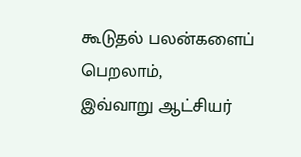கூடுதல் பலன்களைப் பெறலாம்,
இவ்வாறு ஆட்சியர்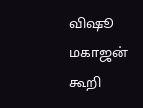விஷூ மகாஜன் கூறி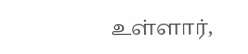உள்ளார்,